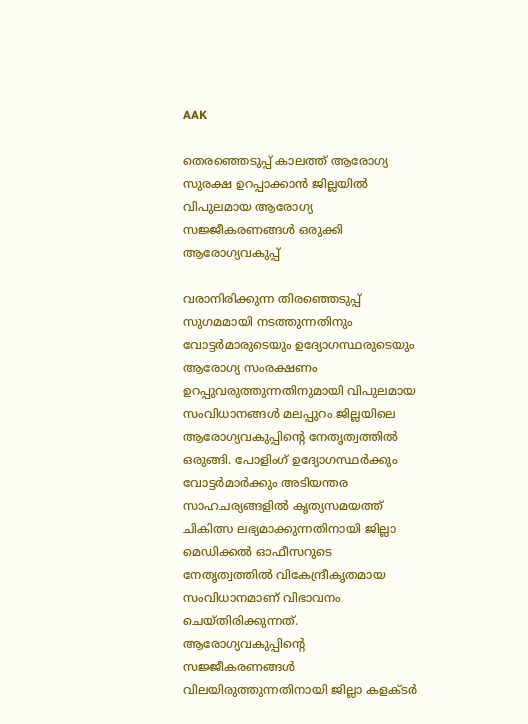AAK

തെരഞ്ഞെടുപ്പ് കാലത്ത് ആരോഗ്യ സുരക്ഷ ഉറപ്പാക്കാന്‍ ജില്ലയില്‍ വിപുലമായ ആരോഗ്യ സജ്ജീകരണങ്ങള്‍ ഒരുക്കി ആരോഗ്യവകുപ്പ്

വരാനിരിക്കുന്ന തിരഞ്ഞെടുപ്പ് സുഗമമായി നടത്തുന്നതിനും വോട്ടര്‍മാരുടെയും ഉദ്യോഗസ്ഥരുടെയും ആരോഗ്യ സംരക്ഷണം ഉറപ്പുവരുത്തുന്നതിനുമായി വിപുലമായ സംവിധാനങ്ങള്‍ മലപ്പുറം ജില്ലയിലെ ആരോഗ്യവകുപ്പിന്റെ നേതൃത്വത്തില്‍ ഒരുങ്ങി. പോളിംഗ് ഉദ്യോഗസ്ഥര്‍ക്കും വോട്ടര്‍മാര്‍ക്കും അടിയന്തര സാഹചര്യങ്ങളില്‍ കൃത്യസമയത്ത് ചികിത്സ ലഭ്യമാക്കുന്നതിനായി ജില്ലാ മെഡിക്കല്‍ ഓഫീസറുടെ നേതൃത്വത്തില്‍ വികേന്ദ്രീകൃതമായ സംവിധാനമാണ് വിഭാവനം ചെയ്തിരിക്കുന്നത്. ആരോഗ്യവകുപ്പിന്റെ സജ്ജീകരണങ്ങള്‍ വിലയിരുത്തുന്നതിനായി ജില്ലാ കളക്ടര്‍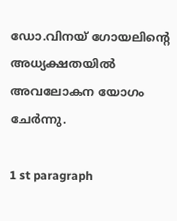ഡോ.വിനയ് ഗോയലിന്റെ അധ്യക്ഷതയില്‍ അവലോകന യോഗം ചേര്‍ന്നു.

1 st paragraph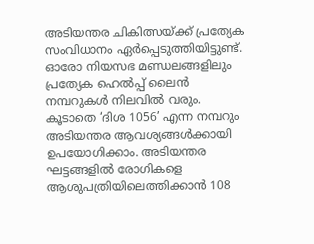അടിയന്തര ചികിത്സയ്ക്ക് പ്രത്യേക സംവിധാനം ഏര്‍പ്പെടുത്തിയിട്ടുണ്ട്. ഓരോ നിയസഭ മണ്ഡലങ്ങളിലും പ്രത്യേക ഹെല്‍പ്പ് ലൈന്‍ നമ്പറുകള്‍ നിലവില്‍ വരും. കൂടാതെ ‘ദിശ 1056’ എന്ന നമ്പറും അടിയന്തര ആവശ്യങ്ങള്‍ക്കായി ഉപയോഗിക്കാം. അടിയന്തര ഘട്ടങ്ങളില്‍ രോഗികളെ ആശുപത്രിയിലെത്തിക്കാന്‍ 108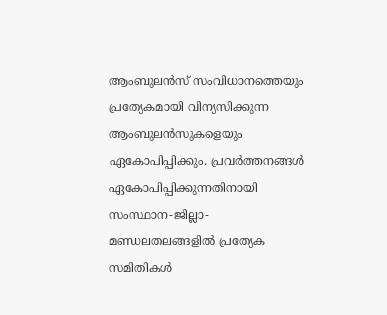ആംബുലന്‍സ് സംവിധാനത്തെയും പ്രത്യേകമായി വിന്യസിക്കുന്ന ആംബുലന്‍സുകളെയും ഏകോപിപ്പിക്കും. പ്രവര്‍ത്തനങ്ങള്‍ ഏകോപിപ്പിക്കുന്നതിനായി സംസ്ഥാന-ജില്ലാ-മണ്ഡലതലങ്ങളില്‍ പ്രത്യേക സമിതികള്‍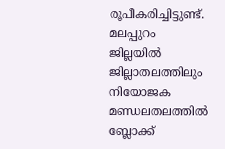രൂപീകരിച്ചിട്ടുണ്ട്. മലപ്പുറം ജില്ലയില്‍ ജില്ലാതലത്തിലും നിയോജക മണ്ഡലതലത്തില്‍ ബ്ലോക്ക്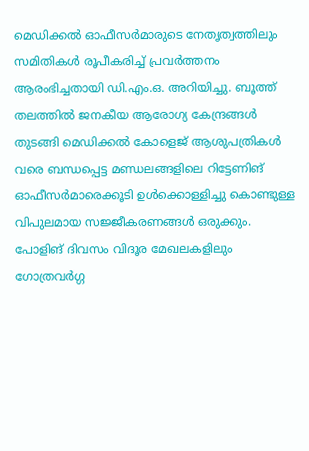മെഡിക്കല്‍ ഓഫീസര്‍മാരുടെ നേതൃത്വത്തിലും സമിതികള്‍ രൂപീകരിച്ച് പ്രവര്‍ത്തനം ആരംഭിച്ചതായി ഡി.എം.ഒ. അറിയിച്ചു. ബൂത്ത് തലത്തില്‍ ജനകീയ ആരോഗ്യ കേന്ദ്രങ്ങള്‍ തുടങ്ങി മെഡിക്കല്‍ കോളെജ് ആശുപത്രികള്‍ വരെ ബന്ധപ്പെട്ട മണ്ഡലങ്ങളിലെ റിട്ടേണിങ് ഓഫീസര്‍മാരെക്കൂടി ഉള്‍ക്കൊള്ളിച്ചു കൊണ്ടുള്ള വിപുലമായ സജ്ജീകരണങ്ങള്‍ ഒരുക്കും. പോളിങ് ദിവസം വിദൂര മേഖലകളിലും ഗോത്രവര്‍ഗ്ഗ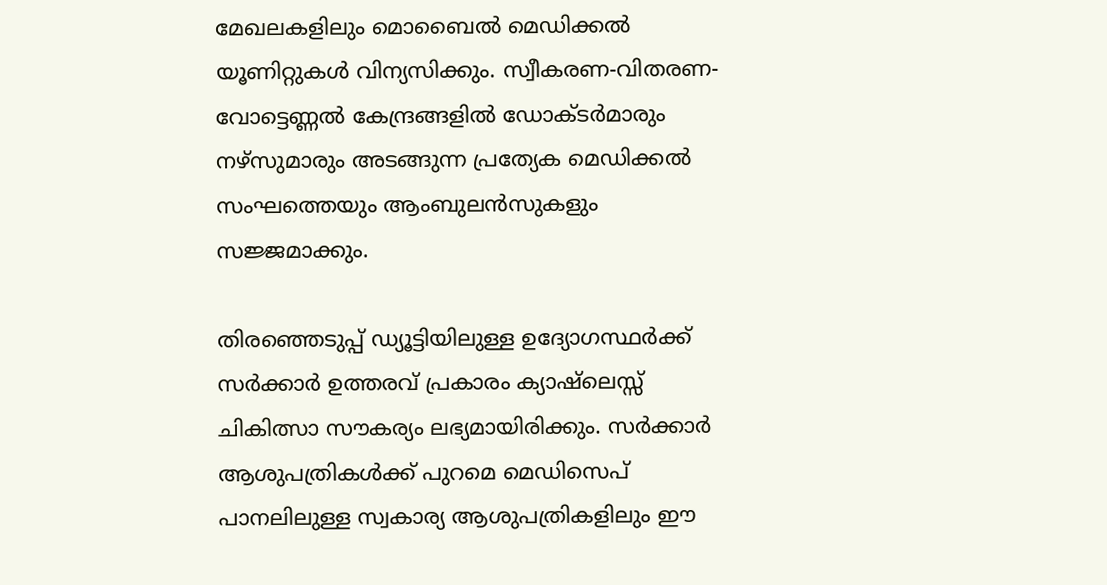മേഖലകളിലും മൊബൈല്‍ മെഡിക്കല്‍ യൂണിറ്റുകള്‍ വിന്യസിക്കും. സ്വീകരണ-വിതരണ-വോട്ടെണ്ണല്‍ കേന്ദ്രങ്ങളില്‍ ഡോക്ടര്‍മാരും നഴ്‌സുമാരും അടങ്ങുന്ന പ്രത്യേക മെഡിക്കല്‍ സംഘത്തെയും ആംബുലന്‍സുകളും സജ്ജമാക്കും.

തിരഞ്ഞെടുപ്പ് ഡ്യൂട്ടിയിലുള്ള ഉദ്യോഗസ്ഥര്‍ക്ക് സര്‍ക്കാര്‍ ഉത്തരവ് പ്രകാരം ക്യാഷ്ലെസ്സ് ചികിത്സാ സൗകര്യം ലഭ്യമായിരിക്കും. സര്‍ക്കാര്‍ ആശുപത്രികള്‍ക്ക് പുറമെ മെഡിസെപ് പാനലിലുള്ള സ്വകാര്യ ആശുപത്രികളിലും ഈ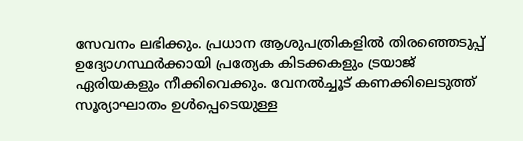സേവനം ലഭിക്കും. പ്രധാന ആശുപത്രികളില്‍ തിരഞ്ഞെടുപ്പ് ഉദ്യോഗസ്ഥര്‍ക്കായി പ്രത്യേക കിടക്കകളും ട്രയാജ് ഏരിയകളും നീക്കിവെക്കും. വേനല്‍ച്ചൂട് കണക്കിലെടുത്ത് സൂര്യാഘാതം ഉള്‍പ്പെടെയുള്ള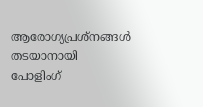ആരോഗ്യപ്രശ്‌നങ്ങള്‍ തടയാനായി പോളിംഗ്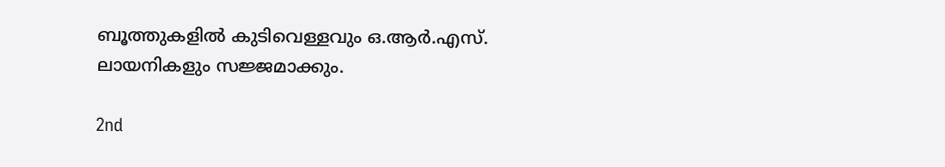ബൂത്തുകളില്‍ കുടിവെള്ളവും ഒ.ആര്‍.എസ്. ലായനികളും സജ്ജമാക്കും.

2nd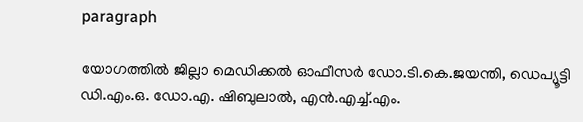paragraph

യോഗത്തില്‍ ജില്ലാ മെഡിക്കല്‍ ഓഫീസര്‍ ഡോ.ടി.കെ.ജയന്തി, ഡെപ്യൂട്ടി ഡി.എം.ഒ. ഡോ.എ. ഷിബുലാല്‍, എന്‍.എച്ച്.എം.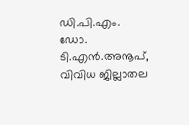ഡി.പി.എം. ഡോ. ടി.എന്‍.അനൂപ്, വിവിധ ജില്ലാതല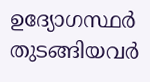ഉദ്യോഗസ്ഥര്‍ തുടങ്ങിയവര്‍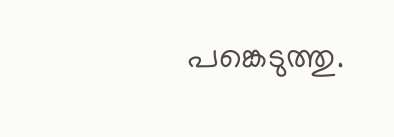പങ്കെടുത്തു.